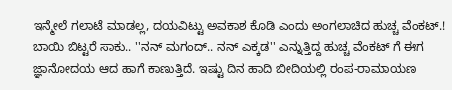ಇನ್ಮೇಲೆ ಗಲಾಟೆ ಮಾಡಲ್ಲ, ದಯವಿಟ್ಟು ಅವಕಾಶ ಕೊಡಿ ಎಂದು ಅಂಗಲಾಚಿದ ಹುಚ್ಚ ವೆಂಕಟ್.!
ಬಾಯಿ ಬಿಟ್ಟರೆ ಸಾಕು.. ''ನನ್ ಮಗಂದ್.. ನನ್ ಎಕ್ಕಡ'' ಎನ್ನುತ್ತಿದ್ದ ಹುಚ್ಚ ವೆಂಕಟ್ ಗೆ ಈಗ ಜ್ಞಾನೋದಯ ಆದ ಹಾಗೆ ಕಾಣುತ್ತಿದೆ. ಇಷ್ಟು ದಿನ ಹಾದಿ ಬೀದಿಯಲ್ಲಿ ರಂಪ-ರಾಮಾಯಣ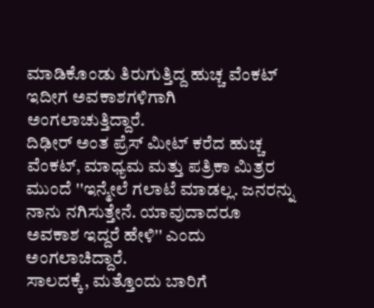ಮಾಡಿಕೊಂಡು ತಿರುಗುತ್ತಿದ್ದ ಹುಚ್ಚ ವೆಂಕಟ್ ಇದೀಗ ಅವಕಾಶಗಳಿಗಾಗಿ ಅಂಗಲಾಚುತ್ತಿದ್ದಾರೆ.
ದಿಢೀರ್ ಅಂತ ಪ್ರೆಸ್ ಮೀಟ್ ಕರೆದ ಹುಚ್ಚ ವೆಂಕಟ್, ಮಾಧ್ಯಮ ಮತ್ತು ಪತ್ರಿಕಾ ಮಿತ್ರರ ಮುಂದೆ ''ಇನ್ಮೇಲೆ ಗಲಾಟೆ ಮಾಡಲ್ಲ. ಜನರನ್ನು ನಾನು ನಗಿಸುತ್ತೇನೆ. ಯಾವುದಾದರೂ ಅವಕಾಶ ಇದ್ದರೆ ಹೇಳಿ'' ಎಂದು ಅಂಗಲಾಚಿದ್ದಾರೆ.
ಸಾಲದಕ್ಕೆ, ಮತ್ತೊಂದು ಬಾರಿಗೆ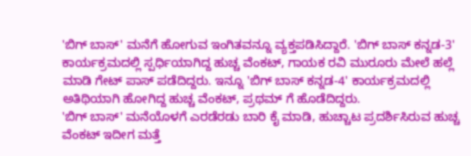'ಬಿಗ್ ಬಾಸ್' ಮನೆಗೆ ಹೋಗುವ ಇಂಗಿತವನ್ನೂ ವ್ಯಕ್ತಪಡಿಸಿದ್ದಾರೆ. 'ಬಿಗ್ ಬಾಸ್ ಕನ್ನಡ-3' ಕಾರ್ಯಕ್ರಮದಲ್ಲಿ ಸ್ಪರ್ಧಿಯಾಗಿದ್ದ ಹುಚ್ಚ ವೆಂಕಟ್, ಗಾಯಕ ರವಿ ಮುರೂರು ಮೇಲೆ ಹಲ್ಲೆ ಮಾಡಿ ಗೇಟ್ ಪಾಸ್ ಪಡೆದಿದ್ದರು. ಇನ್ನೂ 'ಬಿಗ್ ಬಾಸ್ ಕನ್ನಡ-4' ಕಾರ್ಯಕ್ರಮದಲ್ಲಿ ಅತಿಥಿಯಾಗಿ ಹೋಗಿದ್ದ ಹುಚ್ಚ ವೆಂಕಟ್, ಪ್ರಥಮ್ ಗೆ ಹೊಡೆದಿದ್ದರು.
'ಬಿಗ್ ಬಾಸ್' ಮನೆಯೊಳಗೆ ಎರಡೆರಡು ಬಾರಿ ಕೈ ಮಾಡಿ, ಹುಚ್ಚಾಟ ಪ್ರದರ್ಶಿಸಿರುವ ಹುಚ್ಚ ವೆಂಕಟ್ ಇದೀಗ ಮತ್ತೆ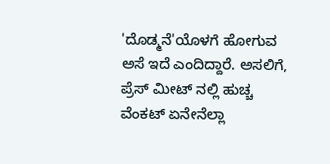'ದೊಡ್ಮನೆ'ಯೊಳಗೆ ಹೋಗುವ ಅಸೆ ಇದೆ ಎಂದಿದ್ದಾರೆ. ಅಸಲಿಗೆ, ಪ್ರೆಸ್ ಮೀಟ್ ನಲ್ಲಿ ಹುಚ್ಚ ವೆಂಕಟ್ ಏನೇನೆಲ್ಲಾ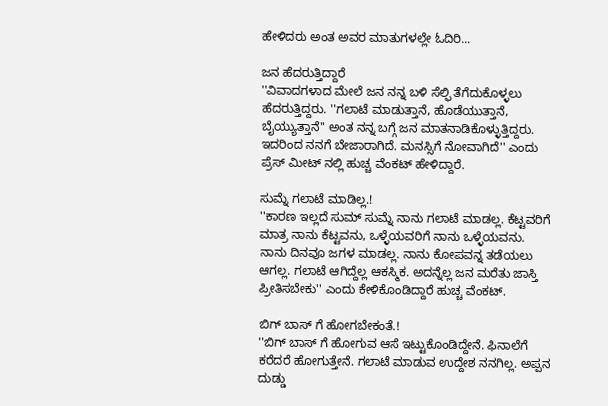ಹೇಳಿದರು ಅಂತ ಅವರ ಮಾತುಗಳಲ್ಲೇ ಓದಿರಿ...

ಜನ ಹೆದರುತ್ತಿದ್ದಾರೆ
''ವಿವಾದಗಳಾದ ಮೇಲೆ ಜನ ನನ್ನ ಬಳಿ ಸೆಲ್ಫಿ ತೆಗೆದುಕೊಳ್ಳಲು ಹೆದರುತ್ತಿದ್ದರು. ''ಗಲಾಟೆ ಮಾಡುತ್ತಾನೆ, ಹೊಡೆಯುತ್ತಾನೆ, ಬೈಯ್ಯುತ್ತಾನೆ'' ಅಂತ ನನ್ನ ಬಗ್ಗೆ ಜನ ಮಾತನಾಡಿಕೊಳ್ಳುತ್ತಿದ್ದರು. ಇದರಿಂದ ನನಗೆ ಬೇಜಾರಾಗಿದೆ. ಮನಸ್ಸಿಗೆ ನೋವಾಗಿದೆ'' ಎಂದು ಪ್ರೆಸ್ ಮೀಟ್ ನಲ್ಲಿ ಹುಚ್ಚ ವೆಂಕಟ್ ಹೇಳಿದ್ದಾರೆ.

ಸುಮ್ನೆ ಗಲಾಟೆ ಮಾಡಿಲ್ಲ.!
''ಕಾರಣ ಇಲ್ಲದೆ ಸುಮ್ ಸುಮ್ನೆ ನಾನು ಗಲಾಟೆ ಮಾಡಲ್ಲ. ಕೆಟ್ಟವರಿಗೆ ಮಾತ್ರ ನಾನು ಕೆಟ್ಟವನು, ಒಳ್ಳೆಯವರಿಗೆ ನಾನು ಒಳ್ಳೆಯವನು. ನಾನು ದಿನವೂ ಜಗಳ ಮಾಡಲ್ಲ. ನಾನು ಕೋಪವನ್ನ ತಡೆಯಲು ಆಗಲ್ಲ. ಗಲಾಟೆ ಆಗಿದ್ದೆಲ್ಲ ಆಕಸ್ಮಿಕ. ಅದನ್ನೆಲ್ಲ ಜನ ಮರೆತು ಜಾಸ್ತಿ ಪ್ರೀತಿಸಬೇಕು'' ಎಂದು ಕೇಳಿಕೊಂಡಿದ್ದಾರೆ ಹುಚ್ಚ ವೆಂಕಟ್.

ಬಿಗ್ ಬಾಸ್ ಗೆ ಹೋಗಬೇಕಂತೆ.!
''ಬಿಗ್ ಬಾಸ್ ಗೆ ಹೋಗುವ ಆಸೆ ಇಟ್ಟುಕೊಂಡಿದ್ದೇನೆ. ಫಿನಾಲೆಗೆ ಕರೆದರೆ ಹೋಗುತ್ತೇನೆ. ಗಲಾಟೆ ಮಾಡುವ ಉದ್ದೇಶ ನನಗಿಲ್ಲ. ಅಪ್ಪನ ದುಡ್ಡು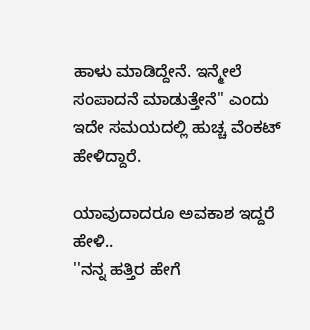ಹಾಳು ಮಾಡಿದ್ದೇನೆ. ಇನ್ಮೇಲೆ ಸಂಪಾದನೆ ಮಾಡುತ್ತೇನೆ'' ಎಂದು ಇದೇ ಸಮಯದಲ್ಲಿ ಹುಚ್ಚ ವೆಂಕಟ್ ಹೇಳಿದ್ದಾರೆ.

ಯಾವುದಾದರೂ ಅವಕಾಶ ಇದ್ದರೆ ಹೇಳಿ..
''ನನ್ನ ಹತ್ತಿರ ಹೇಗೆ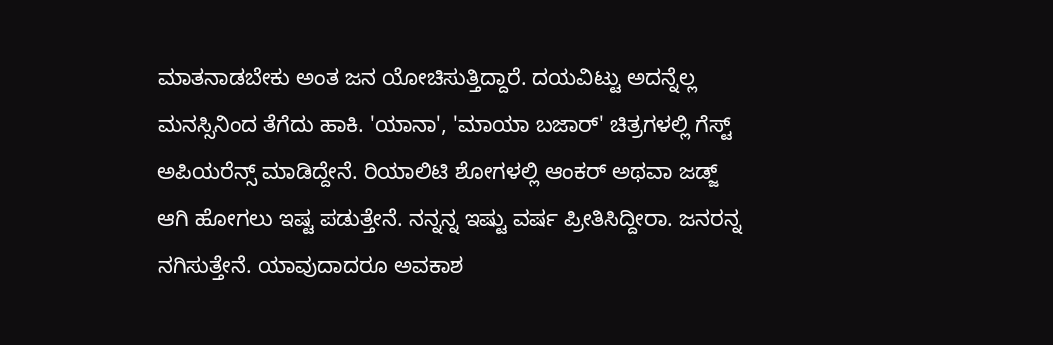ಮಾತನಾಡಬೇಕು ಅಂತ ಜನ ಯೋಚಿಸುತ್ತಿದ್ದಾರೆ. ದಯವಿಟ್ಟು ಅದನ್ನೆಲ್ಲ ಮನಸ್ಸಿನಿಂದ ತೆಗೆದು ಹಾಕಿ. 'ಯಾನಾ', 'ಮಾಯಾ ಬಜಾರ್' ಚಿತ್ರಗಳಲ್ಲಿ ಗೆಸ್ಟ್ ಅಪಿಯರೆನ್ಸ್ ಮಾಡಿದ್ದೇನೆ. ರಿಯಾಲಿಟಿ ಶೋಗಳಲ್ಲಿ ಆಂಕರ್ ಅಥವಾ ಜಡ್ಜ್ ಆಗಿ ಹೋಗಲು ಇಷ್ಟ ಪಡುತ್ತೇನೆ. ನನ್ನನ್ನ ಇಷ್ಟು ವರ್ಷ ಪ್ರೀತಿಸಿದ್ದೀರಾ. ಜನರನ್ನ ನಗಿಸುತ್ತೇನೆ. ಯಾವುದಾದರೂ ಅವಕಾಶ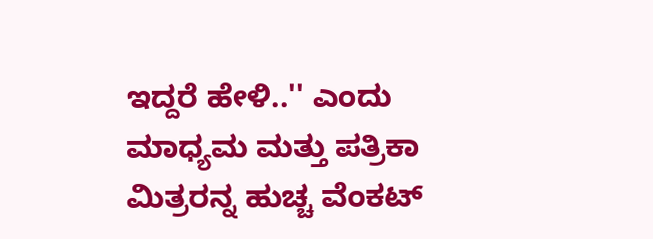ಇದ್ದರೆ ಹೇಳಿ..'' ಎಂದು ಮಾಧ್ಯಮ ಮತ್ತು ಪತ್ರಿಕಾ ಮಿತ್ರರನ್ನ ಹುಚ್ಚ ವೆಂಕಟ್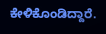ಕೇಳಿಕೊಂಡಿದ್ದಾರೆ.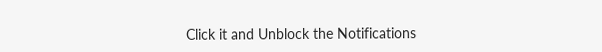Click it and Unblock the Notifications